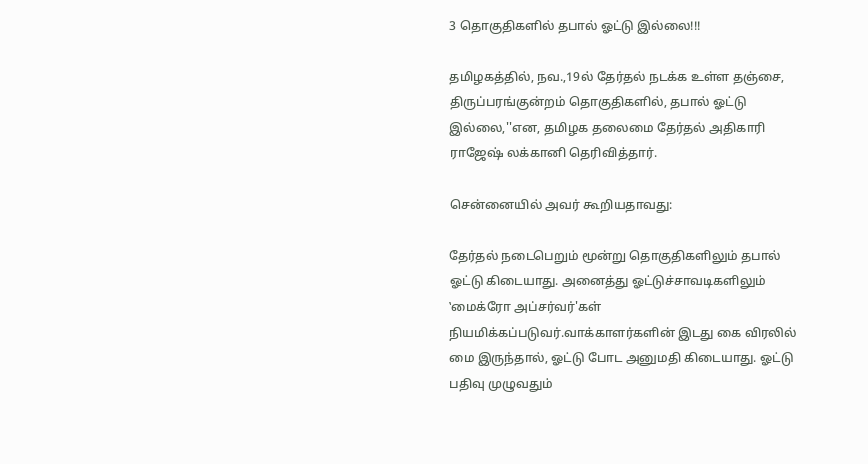3 தொகுதிகளில் தபால் ஓட்டு இல்லை!!!

தமிழகத்தில், நவ.,19ல் தேர்தல் நடக்க உள்ள தஞ்சை, திருப்பரங்குன்றம் தொகுதிகளில், தபால் ஓட்டு இல்லை,''என, தமிழக தலைமை தேர்தல் அதிகாரி ராஜேஷ் லக்கானி தெரிவித்தார்.

சென்னையில் அவர் கூறியதாவது:

தேர்தல் நடைபெறும் மூன்று தொகுதிகளிலும் தபால் ஓட்டு கிடையாது. அனைத்து ஓட்டுச்சாவடிகளிலும் ‛மைக்ரோ அப்சர்வர்'கள் நியமிக்கப்படுவர்.வாக்காளர்களின் இடது கை விரலில் மை இருந்தால், ஓட்டு போட அனுமதி கிடையாது. ஓட்டு பதிவு முழுவதும்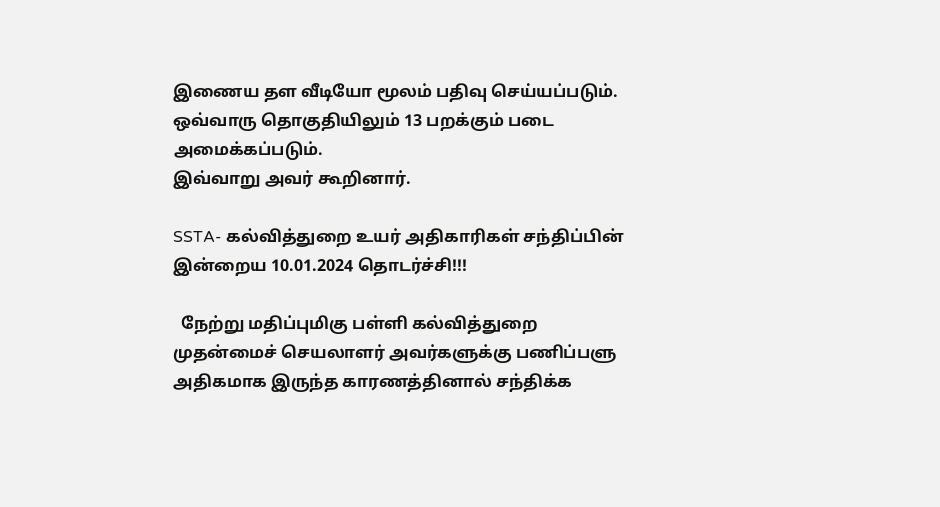இணைய தள வீடியோ மூலம் பதிவு செய்யப்படும். ஒவ்வாரு தொகுதியிலும் 13 பறக்கும் படை அமைக்கப்படும்.
இவ்வாறு அவர் கூறினார்.

SSTA- கல்வித்துறை உயர் அதிகாரிகள் சந்திப்பின் இன்றைய 10.01.2024 தொடர்ச்சி!!!

  நேற்று மதிப்புமிகு பள்ளி கல்வித்துறை முதன்மைச் செயலாளர் அவர்களுக்கு பணிப்பளு அதிகமாக இருந்த காரணத்தினால் சந்திக்க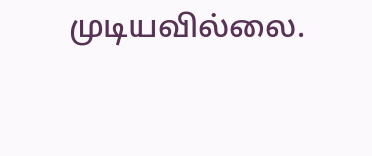முடியவில்லை.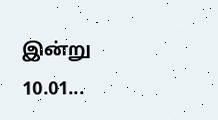இன்று 10.01...